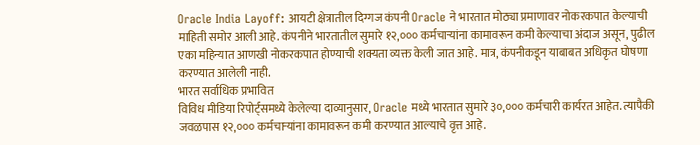Oracle India Layoff: आयटी क्षेत्रातील दिग्गज कंपनी Oracle ने भारतात मोठ्या प्रमाणावर नोकरकपात केल्याची माहिती समोर आली आहे. कंपनीने भारतातील सुमारे १२,००० कर्मचाऱ्यांना कामावरून कमी केल्याचा अंदाज असून, पुढील एका महिन्यात आणखी नोकरकपात होण्याची शक्यता व्यक्त केली जात आहे. मात्र, कंपनीकडून याबाबत अधिकृत घोषणा करण्यात आलेली नाही.
भारत सर्वाधिक प्रभावित
विविध मीडिया रिपोर्ट्समध्ये केलेल्या दाव्यानुसार, Oracle मध्ये भारतात सुमारे ३०,००० कर्मचारी कार्यरत आहेत. त्यापैकी जवळपास १२,००० कर्मचाऱ्यांना कामावरून कमी करण्यात आल्याचे वृत्त आहे.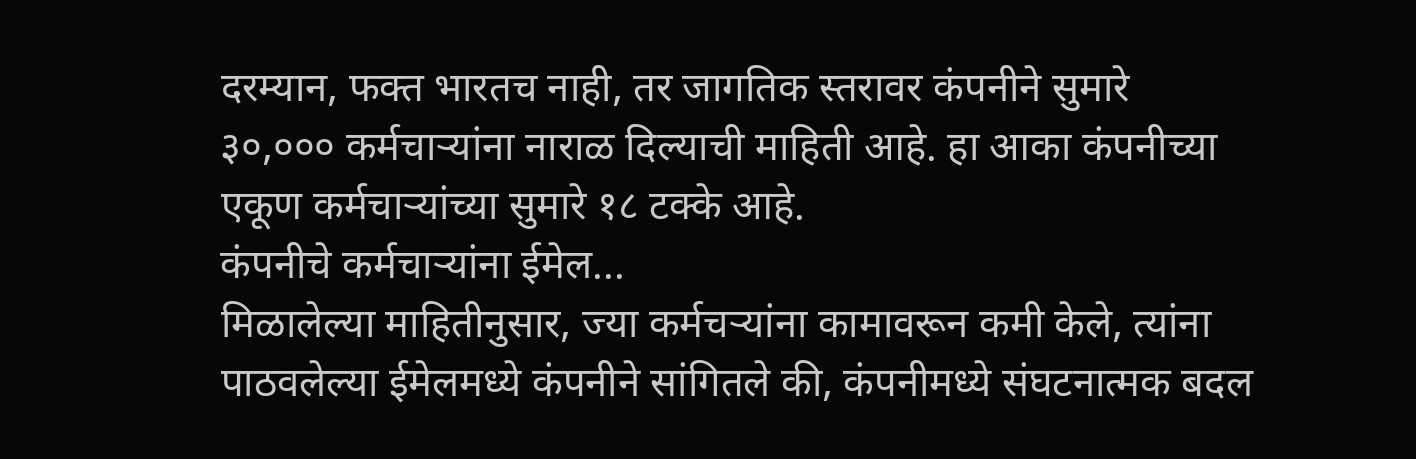दरम्यान, फक्त भारतच नाही, तर जागतिक स्तरावर कंपनीने सुमारे ३०,००० कर्मचाऱ्यांना नाराळ दिल्याची माहिती आहे. हा आका कंपनीच्या एकूण कर्मचाऱ्यांच्या सुमारे १८ टक्के आहे.
कंपनीचे कर्मचाऱ्यांना ईमेल...
मिळालेल्या माहितीनुसार, ज्या कर्मचऱ्यांना कामावरून कमी केले, त्यांना पाठवलेल्या ईमेलमध्ये कंपनीने सांगितले की, कंपनीमध्ये संघटनात्मक बदल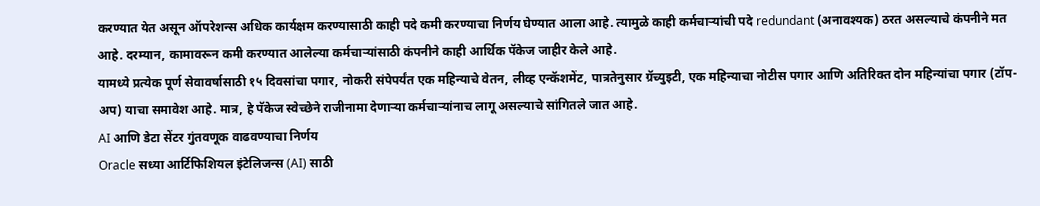करण्यात येत असून ऑपरेशन्स अधिक कार्यक्षम करण्यासाठी काही पदे कमी करण्याचा निर्णय घेण्यात आला आहे. त्यामुळे काही कर्मचाऱ्यांची पदे redundant (अनावश्यक) ठरत असल्याचे कंपनीने मत आहे. दरम्यान, कामावरून कमी करण्यात आलेल्या कर्मचाऱ्यांसाठी कंपनीने काही आर्थिक पॅकेज जाहीर केले आहे.
यामध्ये प्रत्येक पूर्ण सेवावर्षासाठी १५ दिवसांचा पगार, नोकरी संपेपर्यंत एक महिन्याचे वेतन, लीव्ह एन्कॅशमेंट, पात्रतेनुसार ग्रॅच्युइटी, एक महिन्याचा नोटीस पगार आणि अतिरिक्त दोन महिन्यांचा पगार (टॉप-अप) याचा समावेश आहे. मात्र, हे पॅकेज स्वेच्छेने राजीनामा देणाऱ्या कर्मचाऱ्यांनाच लागू असल्याचे सांगितले जात आहे.
AI आणि डेटा सेंटर गुंतवणूक वाढवण्याचा निर्णय
Oracle सध्या आर्टिफिशियल इंटेलिजन्स (AI) साठी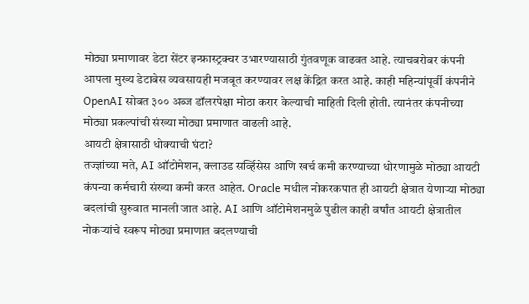मोठ्या प्रमाणावर डेटा सेंटर इन्फ्रास्ट्रक्चर उभारण्यासाठी गुंतवणूक वाढवत आहे. त्याचबरोबर कंपनी आपला मुख्य डेटाबेस व्यवसायही मजबूत करण्यावर लक्ष केंद्रित करत आहे. काही महिन्यांपूर्वी कंपनीने OpenAI सोबत ३०० अब्ज डॉलरपेक्षा मोठा करार केल्याची माहिती दिली होती. त्यानंतर कंपनीच्या मोठ्या प्रकल्पांची संख्या मोठ्या प्रमाणात वाढली आहे.
आयटी क्षेत्रासाठी धोक्याची घंटा?
तज्ज्ञांच्या मते, AI ऑटोमेशन, क्लाउड सर्व्हिसेस आणि खर्च कमी करण्याच्या धोरणामुळे मोठ्या आयटी कंपन्या कर्मचारी संख्या कमी करत आहेत. Oracle मधील नोकरकपात ही आयटी क्षेत्रात येणाऱ्या मोठ्या बदलांची सुरुवात मानली जात आहे. AI आणि ऑटोमेशनमुळे पुढील काही वर्षांत आयटी क्षेत्रातील नोकऱ्यांचे स्वरूप मोठ्या प्रमाणात बदलण्याची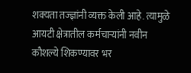शक्यता तज्ज्ञांनी व्यक्त केली आहे. त्यामुळे आयटी क्षेत्रातील कर्मचाऱ्यांनी नवीन कौशल्ये शिकण्यावर भर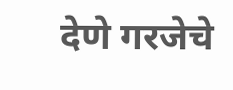देणे गरजेचे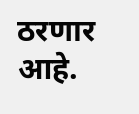ठरणार आहे.